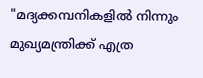"മദ്യക്കമ്പനികളിൽ നിന്നും മുഖ്യമന്ത്രിക്ക് എത്ര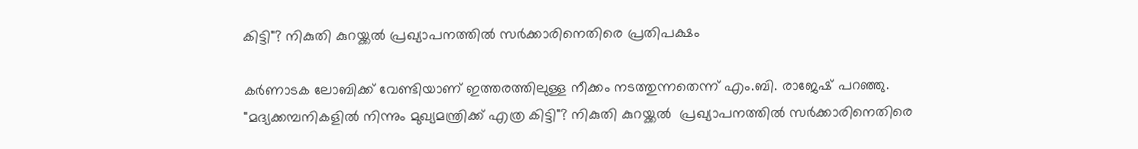കിട്ടി"? നികുതി കുറയ്ക്കൽ പ്രഖ്യാപനത്തിൽ സർക്കാരിനെതിരെ പ്രതിപക്ഷം

കർണാടക ലോബിക്ക് വേണ്ടിയാണ് ഇത്തരത്തിലുള്ള നീക്കം നടത്തുന്നതെന്ന് എം.ബി. രാജേഷ് പറഞ്ഞു.
"മദ്യക്കമ്പനികളിൽ നിന്നും മുഖ്യമന്ത്രിക്ക് എത്ര കിട്ടി"? നികുതി കുറയ്ക്കൽ  പ്രഖ്യാപനത്തിൽ സർക്കാരിനെതിരെ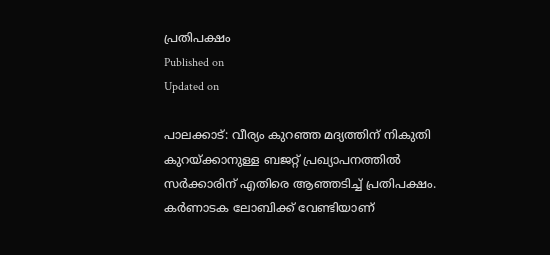പ്രതിപക്ഷം
Published on
Updated on

പാലക്കാട്: വീര്യം കുറഞ്ഞ മദ്യത്തിന് നികുതി കുറയ്ക്കാനുള്ള ബജറ്റ് പ്രഖ്യാപനത്തിൽ സർക്കാരിന് എതിരെ ആഞ്ഞടിച്ച് പ്രതിപക്ഷം. കർണാടക ലോബിക്ക് വേണ്ടിയാണ്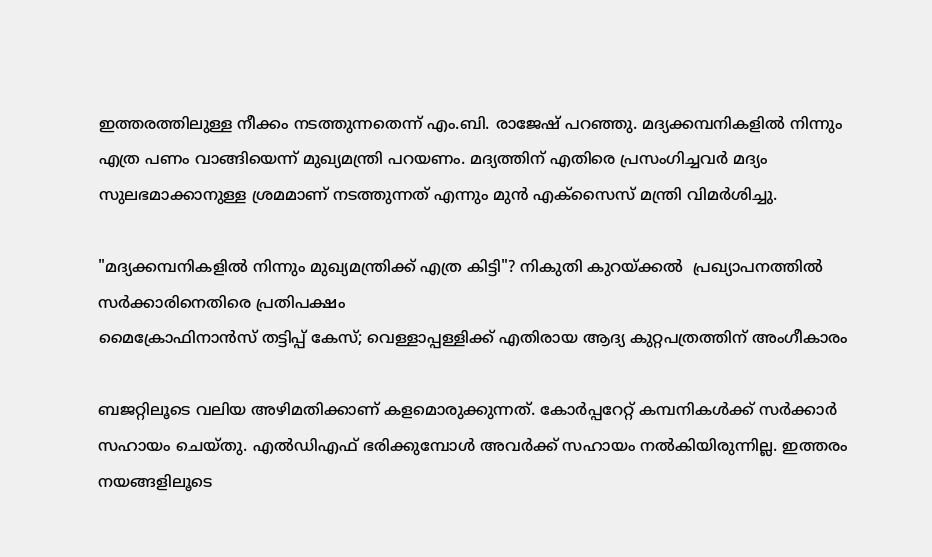ഇത്തരത്തിലുള്ള നീക്കം നടത്തുന്നതെന്ന് എം.ബി. രാജേഷ് പറഞ്ഞു. മദ്യക്കമ്പനികളിൽ നിന്നും എത്ര പണം വാങ്ങിയെന്ന് മുഖ്യമന്ത്രി പറയണം. മദ്യത്തിന് എതിരെ പ്രസംഗിച്ചവർ മദ്യം സുലഭമാക്കാനുള്ള ശ്രമമാണ് നടത്തുന്നത് എന്നും മുൻ എക്സൈസ് മന്ത്രി വിമർശിച്ചു.

"മദ്യക്കമ്പനികളിൽ നിന്നും മുഖ്യമന്ത്രിക്ക് എത്ര കിട്ടി"? നികുതി കുറയ്ക്കൽ  പ്രഖ്യാപനത്തിൽ സർക്കാരിനെതിരെ പ്രതിപക്ഷം
മൈക്രോഫിനാൻസ് തട്ടിപ്പ് കേസ്; വെള്ളാപ്പള്ളിക്ക് എതിരായ ആദ്യ കുറ്റപത്രത്തിന് അംഗീകാരം

ബജറ്റിലൂടെ വലിയ അഴിമതിക്കാണ് കളമൊരുക്കുന്നത്. കോർപ്പറേറ്റ് കമ്പനികൾക്ക് സർക്കാർ സഹായം ചെയ്തു. എൽഡിഎഫ് ഭരിക്കുമ്പോൾ അവർക്ക് സഹായം നൽകിയിരുന്നില്ല. ഇത്തരം നയങ്ങളിലൂടെ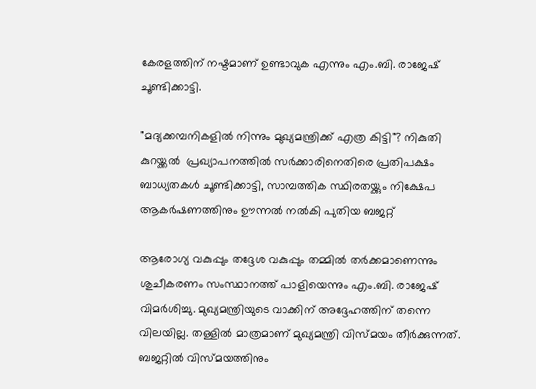കേരളത്തിന് നഷ്ടമാണ് ഉണ്ടാവുക എന്നും എം.ബി. രാജേഷ് ചൂണ്ടിക്കാട്ടി.

"മദ്യക്കമ്പനികളിൽ നിന്നും മുഖ്യമന്ത്രിക്ക് എത്ര കിട്ടി"? നികുതി കുറയ്ക്കൽ  പ്രഖ്യാപനത്തിൽ സർക്കാരിനെതിരെ പ്രതിപക്ഷം
ബാധ്യതകള്‍ ചൂണ്ടിക്കാട്ടി, സാമ്പത്തിക സ്ഥിരതയ്ക്കും നിക്ഷേപ ആകർഷണത്തിനും ഊന്നൽ നല്‍കി പുതിയ ബജറ്റ്

ആരോഗ്യ വകുപ്പും തദ്ദേശ വകുപ്പും തമ്മിൽ തർക്കമാണെന്നും ശുചീകരണം സംസ്ഥാനത്ത് പാളിയെന്നും എം.ബി. രാജേഷ് വിമർശിച്ചു. മുഖ്യമന്ത്രിയുടെ വാക്കിന് അദ്ദേഹത്തിന് തന്നെ വിലയില്ല. തള്ളിൽ മാത്രമാണ് മുഖ്യമന്ത്രി വിസ്മയം തീർക്കുന്നത്. ബജറ്റിൽ വിസ്‌മയത്തിനും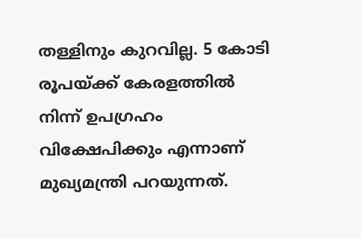തള്ളിനും കുറവില്ല. 5 കോടി രൂപയ്ക്ക് കേരളത്തിൽ നിന്ന് ഉപഗ്രഹം വിക്ഷേപിക്കും എന്നാണ് മുഖ്യമന്ത്രി പറയുന്നത്.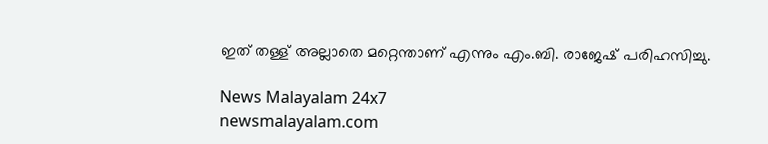ഇത് തള്ള് അല്ലാതെ മറ്റെന്താണ് എന്നും എം.ബി. രാജേഷ് പരിഹസിച്ചു.

News Malayalam 24x7
newsmalayalam.com